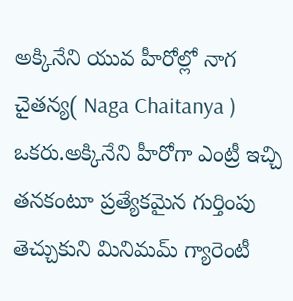అక్కినేని యువ హీరోల్లో నాగ చైతన్య( Naga Chaitanya ) ఒకరు.అక్కినేని హీరోగా ఎంట్రీ ఇచ్చి తనకంటూ ప్రత్యేకమైన గుర్తింపు తెచ్చుకుని మినిమమ్ గ్యారెంటీ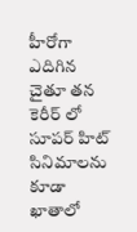హీరోగా ఎదిగిన చైతూ తన కెరీర్ లో సూపర్ హిట్ సినిమాలను కూడా ఖాతాలో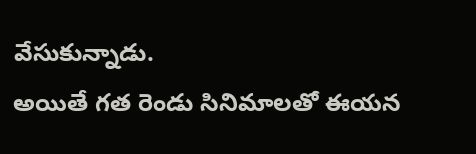వేసుకున్నాడు.
అయితే గత రెండు సినిమాలతో ఈయన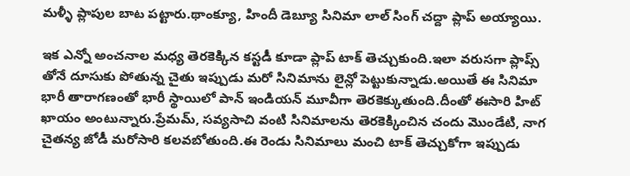మళ్ళీ ప్లాపుల బాట పట్టారు.థాంక్యూ, హిందీ డెబ్యూ సినిమా లాల్ సింగ్ చద్దా ప్లాప్ అయ్యాయి.

ఇక ఎన్నో అంచనాల మధ్య తెరకెక్కిన కస్టడీ కూడా ప్లాప్ టాక్ తెచ్చుకుంది.ఇలా వరుసగా ప్లాప్స్ తోనే దూసుకు పోతున్న చైతు ఇప్పుడు మరో సినిమాను లైన్లో పెట్టుకున్నాడు.అయితే ఈ సినిమా భారీ తారాగణంతో భారీ స్థాయిలో పాన్ ఇండియన్ మూవీగా తెరకెక్కుతుంది.దీంతో ఈసారి హిట్ ఖాయం అంటున్నారు.ప్రేమమ్, సవ్యసాచి వంటి సినిమాలను తెరకెక్కించిన చందు మొండేటి, నాగ చైతన్య జోడీ మరోసారి కలవబోతుంది.ఈ రెండు సినిమాలు మంచి టాక్ తెచ్చుకోగా ఇప్పుడు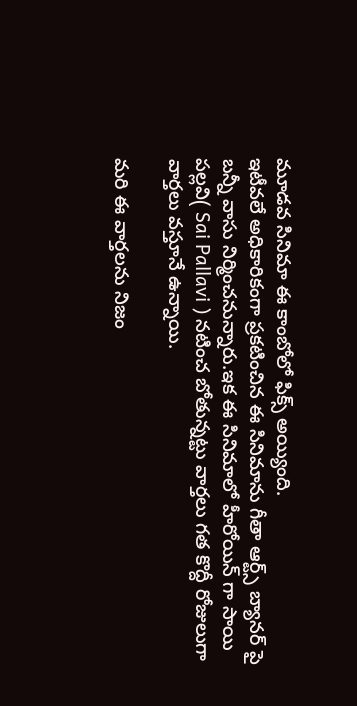మూడవ సినిమా ఈ కాంబోలో ఫిక్స్ అయ్యింది.
ఇటీవలే అధికారికంగా ప్రకటించిన ఈ సినిమాను గీతా ఆర్ట్స్ బ్యానర్ పై బన్నీ వాసు నిర్మించనున్నారు.ఇక ఈ సినిమాలో హీరోయిన్ గా సాయి పల్లవి( Sai Pallavi ) నటించ బోతున్నట్టు వార్తలు గత కొద్దీ రోజులుగా వార్తలు వస్తూనే ఉన్నాయి.

మరి ఈ వార్తలను నిజం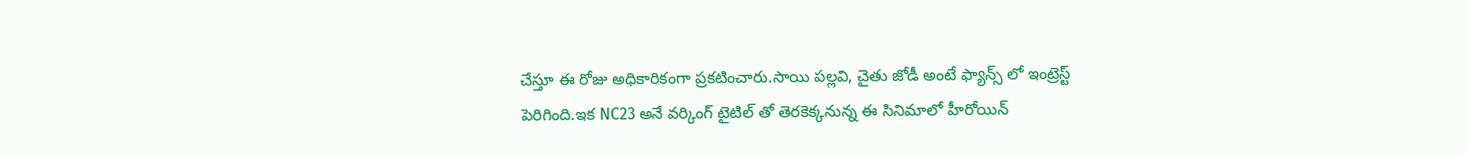చేస్తూ ఈ రోజు అధికారికంగా ప్రకటించారు.సాయి పల్లవి, చైతు జోడీ అంటే ఫ్యాన్స్ లో ఇంట్రెస్ట్ పెరిగింది.ఇక NC23 అనే వర్కింగ్ టైటిల్ తో తెరకెక్కనున్న ఈ సినిమాలో హీరోయిన్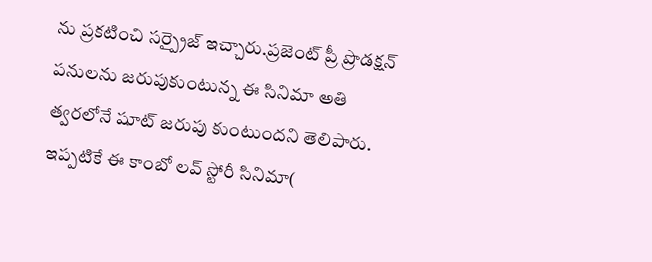ను ప్రకటించి సర్ప్రైజ్ ఇచ్చారు.ప్రజెంట్ ప్రీ ప్రొడక్షన్ పనులను జరుపుకుంటున్న ఈ సినిమా అతి త్వరలోనే షూట్ జరుపు కుంటుందని తెలిపారు.
ఇప్పటికే ఈ కాంబో లవ్ స్టోరీ సినిమా(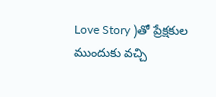Love Story )తో ప్రేక్షకుల ముందుకు వచ్చి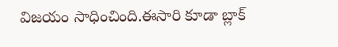విజయం సాధించింది.ఈసారి కూడా బ్లాక్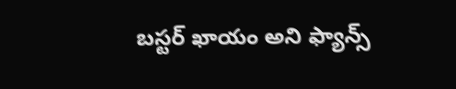బస్టర్ ఖాయం అని ఫ్యాన్స్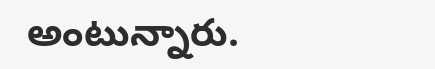అంటున్నారు.